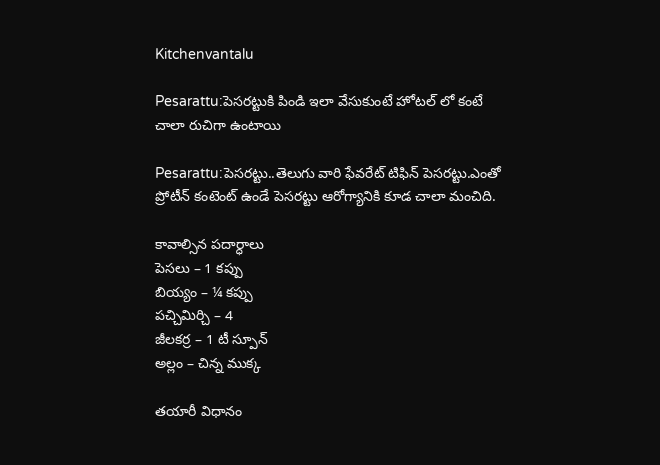Kitchenvantalu

Pesarattu:పెసరట్టుకి పిండి ఇలా వేసుకుంటే హోటల్ లో కంటే చాలా రుచిగా ఉంటాయి

Pesarattu:పెసరట్టు..తెలుగు వారి ఫేవరేట్ టిఫిన్ పెసరట్టు.ఎంతో ప్రోటీన్ కంటెంట్ ఉండే పెసరట్టు ఆరోగ్యానికి కూడ చాలా మంచిది.

కావాల్సిన పదార్ధాలు
పెసలు – 1 కప్పు
బియ్యం – ¼ కప్పు
పచ్చిమిర్చి – 4
జీలకర్ర – 1 టీ స్పూన్
అల్లం – చిన్న ముక్క

తయారీ విధానం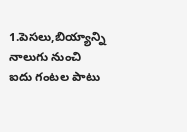1.పెసలు,బియ్యాన్ని నాలుగు నుంచి ఐదు గంటల పాటు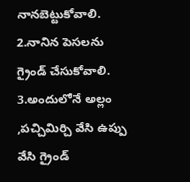నానబెట్టుకోవాలి.
2.నానిన పెసలను గ్రైండ్ చేసుకోవాలి.
3.అందులోనే అల్లం ,పచ్చిమిర్చి వేసి ఉప్పు వేసి గ్రైండ్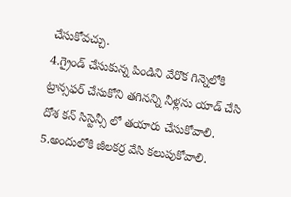చేసుకోవచ్చు.
4.గ్రైండ్ చేసుకున్న పిండిని వేరొక గిన్నెలోకి ట్రాన్సఫర్ చేసుకోని తగినన్ని నీళ్లను యాడ్ చేసి దోశ కన్ సిస్టెన్సీ లో తయారు చేసుకోవాలి.
5.అందులోకి జీలకర్ర వేసి కలుపుకోవాలి.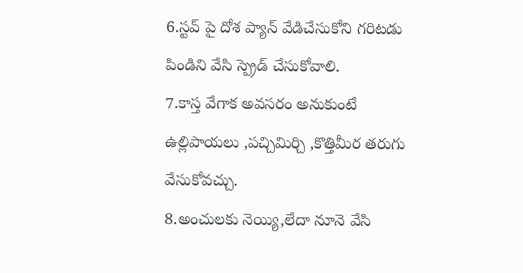6.స్టవ్ పై దోశ ప్యాన్ వేడిచేసుకోని గరిటడు పిండిని వేసి స్ప్రెడ్ చేసుకోవాలి.
7.కాస్త వేగాక అవసరం అనుకుంటే ఉల్లిపాయలు ,పచ్చిమిర్చి ,కొత్తిమీర తరుగు వేసుకోవచ్చు.
8.అంచులకు నెయ్యి,లేదా నూనె వేసి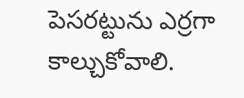పెసరట్టును ఎర్రగా కాల్చుకోవాలి.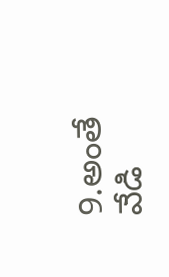9.అంతే వేడి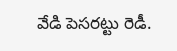వేడి పెసరట్టు రెడీ.